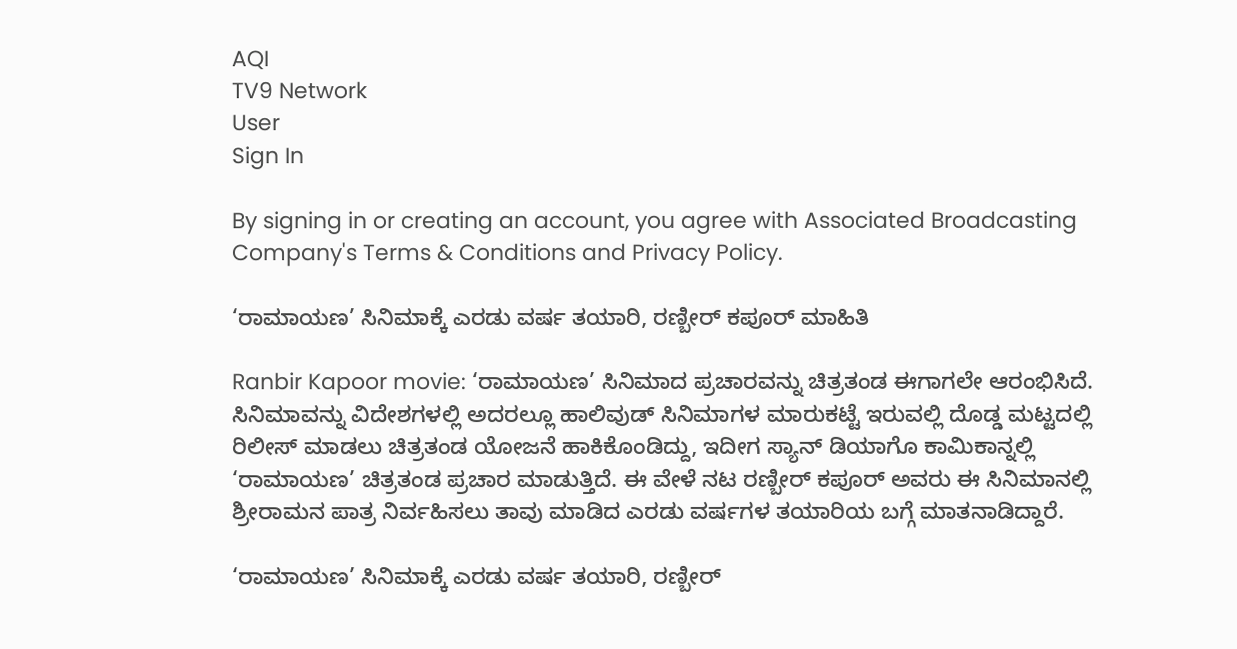AQI
TV9 Network
User
Sign In

By signing in or creating an account, you agree with Associated Broadcasting Company's Terms & Conditions and Privacy Policy.

‘ರಾಮಾಯಣ’ ಸಿನಿಮಾಕ್ಕೆ ಎರಡು ವರ್ಷ ತಯಾರಿ, ರಣ್ಬೀರ್ ಕಪೂರ್ ಮಾಹಿತಿ

Ranbir Kapoor movie: ‘ರಾಮಾಯಣ’ ಸಿನಿಮಾದ ಪ್ರಚಾರವನ್ನು ಚಿತ್ರತಂಡ ಈಗಾಗಲೇ ಆರಂಭಿಸಿದೆ. ಸಿನಿಮಾವನ್ನು ವಿದೇಶಗಳಲ್ಲಿ ಅದರಲ್ಲೂ ಹಾಲಿವುಡ್ ಸಿನಿಮಾಗಳ ಮಾರುಕಟ್ಟೆ ಇರುವಲ್ಲಿ ದೊಡ್ಡ ಮಟ್ಟದಲ್ಲಿ ರಿಲೀಸ್ ಮಾಡಲು ಚಿತ್ರತಂಡ ಯೋಜನೆ ಹಾಕಿಕೊಂಡಿದ್ದು, ಇದೀಗ ಸ್ಯಾನ್ ಡಿಯಾಗೊ ಕಾಮಿಕಾನ್ನಲ್ಲಿ ‘ರಾಮಾಯಣ’ ಚಿತ್ರತಂಡ ಪ್ರಚಾರ ಮಾಡುತ್ತಿದೆ. ಈ ವೇಳೆ ನಟ ರಣ್ಬೀರ್ ಕಪೂರ್ ಅವರು ಈ ಸಿನಿಮಾನಲ್ಲಿ ಶ್ರೀರಾಮನ ಪಾತ್ರ ನಿರ್ವಹಿಸಲು ತಾವು ಮಾಡಿದ ಎರಡು ವರ್ಷಗಳ ತಯಾರಿಯ ಬಗ್ಗೆ ಮಾತನಾಡಿದ್ದಾರೆ.

‘ರಾಮಾಯಣ’ ಸಿನಿಮಾಕ್ಕೆ ಎರಡು ವರ್ಷ ತಯಾರಿ, ರಣ್ಬೀರ್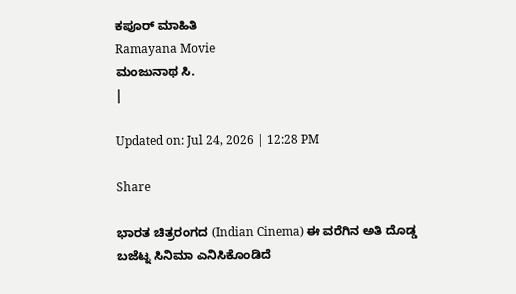ಕಪೂರ್ ಮಾಹಿತಿ
Ramayana Movie
ಮಂಜುನಾಥ ಸಿ.
|

Updated on: Jul 24, 2026 | 12:28 PM

Share

ಭಾರತ ಚಿತ್ರರಂಗದ (Indian Cinema) ಈ ವರೆಗಿನ ಅತಿ ದೊಡ್ಡ ಬಜೆಟ್ನ ಸಿನಿಮಾ ಎನಿಸಿಕೊಂಡಿದೆ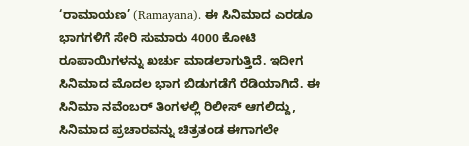‘ರಾಮಾಯಣ’ (Ramayana). ಈ ಸಿನಿಮಾದ ಎರಡೂ ಭಾಗಗಳಿಗೆ ಸೇರಿ ಸುಮಾರು 4000 ಕೋಟಿ ರೂಪಾಯಿಗಳನ್ನು ಖರ್ಚು ಮಾಡಲಾಗುತ್ತಿದೆ. ಇದೀಗ ಸಿನಿಮಾದ ಮೊದಲ ಭಾಗ ಬಿಡುಗಡೆಗೆ ರೆಡಿಯಾಗಿದೆ. ಈ ಸಿನಿಮಾ ನವೆಂಬರ್ ತಿಂಗಳಲ್ಲಿ ರಿಲೀಸ್ ಆಗಲಿದ್ದು, ಸಿನಿಮಾದ ಪ್ರಚಾರವನ್ನು ಚಿತ್ರತಂಡ ಈಗಾಗಲೇ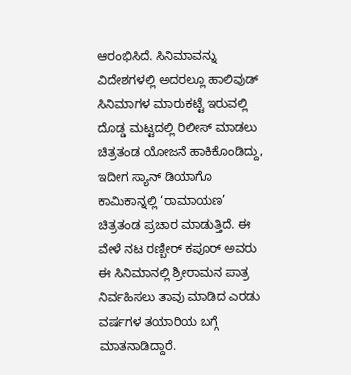ಆರಂಭಿಸಿದೆ. ಸಿನಿಮಾವನ್ನು ವಿದೇಶಗಳಲ್ಲಿ ಅದರಲ್ಲೂ ಹಾಲಿವುಡ್ ಸಿನಿಮಾಗಳ ಮಾರುಕಟ್ಟೆ ಇರುವಲ್ಲಿ ದೊಡ್ಡ ಮಟ್ಟದಲ್ಲಿ ರಿಲೀಸ್ ಮಾಡಲು ಚಿತ್ರತಂಡ ಯೋಜನೆ ಹಾಕಿಕೊಂಡಿದ್ದು, ಇದೀಗ ಸ್ಯಾನ್ ಡಿಯಾಗೊ ಕಾಮಿಕಾನ್ನಲ್ಲಿ ‘ರಾಮಾಯಣ’ ಚಿತ್ರತಂಡ ಪ್ರಚಾರ ಮಾಡುತ್ತಿದೆ. ಈ ವೇಳೆ ನಟ ರಣ್ಬೀರ್ ಕಪೂರ್ ಅವರು ಈ ಸಿನಿಮಾನಲ್ಲಿ ಶ್ರೀರಾಮನ ಪಾತ್ರ ನಿರ್ವಹಿಸಲು ತಾವು ಮಾಡಿದ ಎರಡು ವರ್ಷಗಳ ತಯಾರಿಯ ಬಗ್ಗೆ ಮಾತನಾಡಿದ್ದಾರೆ.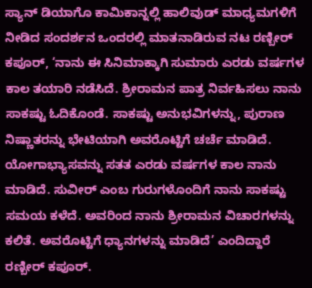ಸ್ಯಾನ್ ಡಿಯಾಗೊ ಕಾಮಿಕಾನ್ನಲ್ಲಿ ಹಾಲಿವುಡ್ ಮಾಧ್ಯಮಗಳಿಗೆ ನೀಡಿದ ಸಂದರ್ಶನ ಒಂದರಲ್ಲಿ ಮಾತನಾಡಿರುವ ನಟ ರಣ್ಬೀರ್ ಕಪೂರ್, ‘ನಾನು ಈ ಸಿನಿಮಾಕ್ಕಾಗಿ ಸುಮಾರು ಎರಡು ವರ್ಷಗಳ ಕಾಲ ತಯಾರಿ ನಡೆಸಿದೆ. ಶ್ರೀರಾಮನ ಪಾತ್ರ ನಿರ್ವಹಿಸಲು ನಾನು ಸಾಕಷ್ಟು ಓದಿಕೊಂಡೆ. ಸಾಕಷ್ಟು ಅನುಭವಿಗಳನ್ನು, ಪುರಾಣ ನಿಷ್ಣಾತರನ್ನು ಭೇಟಿಯಾಗಿ ಅವರೊಟ್ಟಿಗೆ ಚರ್ಚೆ ಮಾಡಿದೆ. ಯೋಗಾಭ್ಯಾಸವನ್ನು ಸತತ ಎರಡು ವರ್ಷಗಳ ಕಾಲ ನಾನು ಮಾಡಿದೆ. ಸುವೀರ್ ಎಂಬ ಗುರುಗಳೊಂದಿಗೆ ನಾನು ಸಾಕಷ್ಟು ಸಮಯ ಕಳೆದೆ. ಅವರಿಂದ ನಾನು ಶ್ರೀರಾಮನ ವಿಚಾರಗಳನ್ನು ಕಲಿತೆ. ಅವರೊಟ್ಟಿಗೆ ಧ್ಯಾನಗಳನ್ನು ಮಾಡಿದೆ’ ಎಂದಿದ್ದಾರೆ ರಣ್ಬೀರ್ ಕಪೂರ್.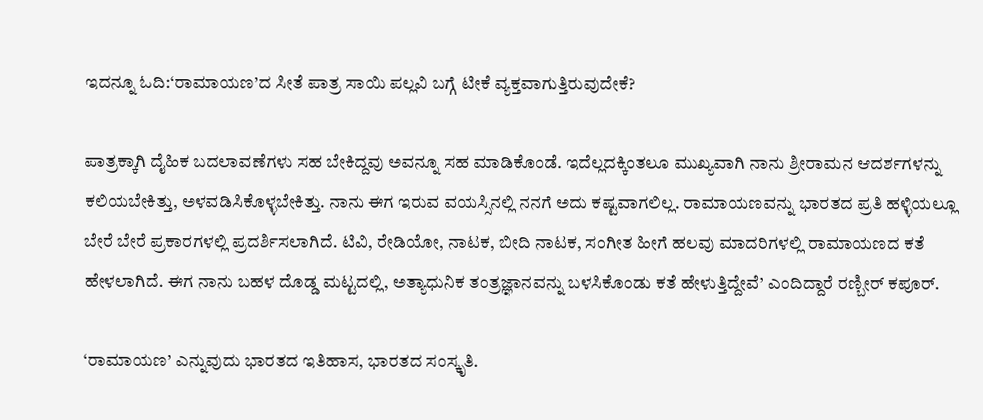ಇದನ್ನೂ ಓದಿ:‘ರಾಮಾಯಣ’ದ ಸೀತೆ ಪಾತ್ರ ಸಾಯಿ ಪಲ್ಲವಿ ಬಗ್ಗೆ ಟೀಕೆ ವ್ಯಕ್ತವಾಗುತ್ತಿರುವುದೇಕೆ?

ಪಾತ್ರಕ್ಕಾಗಿ ದೈಹಿಕ ಬದಲಾವಣೆಗಳು ಸಹ ಬೇಕಿದ್ದವು ಅವನ್ನೂ ಸಹ ಮಾಡಿಕೊಂಡೆ. ಇದೆಲ್ಲದಕ್ಕಿಂತಲೂ ಮುಖ್ಯವಾಗಿ ನಾನು ಶ್ರೀರಾಮನ ಆದರ್ಶಗಳನ್ನು ಕಲಿಯಬೇಕಿತ್ತು, ಅಳವಡಿಸಿಕೊಳ್ಳಬೇಕಿತ್ತು. ನಾನು ಈಗ ಇರುವ ವಯಸ್ಸಿನಲ್ಲಿ ನನಗೆ ಅದು ಕಷ್ಟವಾಗಲಿಲ್ಲ. ರಾಮಾಯಣವನ್ನು ಭಾರತದ ಪ್ರತಿ ಹಳ್ಳಿಯಲ್ಲೂ ಬೇರೆ ಬೇರೆ ಪ್ರಕಾರಗಳಲ್ಲಿ ಪ್ರದರ್ಶಿಸಲಾಗಿದೆ. ಟಿವಿ, ರೇಡಿಯೋ, ನಾಟಕ, ಬೀದಿ ನಾಟಕ, ಸಂಗೀತ ಹೀಗೆ ಹಲವು ಮಾದರಿಗಳಲ್ಲಿ ರಾಮಾಯಣದ ಕತೆ ಹೇಳಲಾಗಿದೆ. ಈಗ ನಾನು ಬಹಳ ದೊಡ್ಡ ಮಟ್ಟದಲ್ಲಿ, ಅತ್ಯಾಧುನಿಕ ತಂತ್ರಜ್ಞಾನವನ್ನು ಬಳಸಿಕೊಂಡು ಕತೆ ಹೇಳುತ್ತಿದ್ದೇವೆ’ ಎಂದಿದ್ದಾರೆ ರಣ್ಬೀರ್ ಕಪೂರ್.

‘ರಾಮಾಯಣ’ ಎನ್ನುವುದು ಭಾರತದ ಇತಿಹಾಸ, ಭಾರತದ ಸಂಸ್ಕೃತಿ.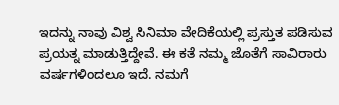ಇದನ್ನು ನಾವು ವಿಶ್ವ ಸಿನಿಮಾ ವೇದಿಕೆಯಲ್ಲಿ ಪ್ರಸ್ತುತ ಪಡಿಸುವ ಪ್ರಯತ್ನ ಮಾಡುತ್ತಿದ್ದೇವೆ. ಈ ಕತೆ ನಮ್ಮ ಜೊತೆಗೆ ಸಾವಿರಾರು ವರ್ಷಗಳಿಂದಲೂ ಇದೆ. ನಮಗೆ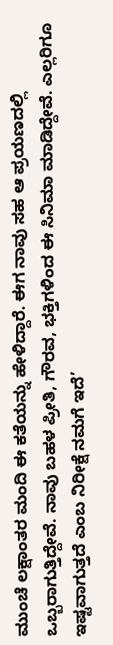ಮುಂಚೆ ಲಕ್ಷಾಂತರ ಮಂದಿ ಈ ಕತೆಯನ್ನು ಹೇಳಿದ್ದಾರೆ. ಈಗ ನಾವು ಸಹ ಆ ಪ್ರಯಣದಲ್ಲಿ ಒಬ್ಬರಾಗುತ್ತಿದ್ದೇವೆ. ನಾವು ಬಹಳ ಪ್ರೀತಿ, ಗೌರವ, ಭಕ್ತಿಗಳಿಂದ ಈ ಸಿನಿಮಾ ಮಾಡಿದ್ದೇವೆ. ಎಲ್ಲರಿಗೂ ಇಷ್ಟವಾಗುತ್ತದೆ ಎಂಬ ನಿರೀಕ್ಷೆ ನಮಗೆ ಇದೆ’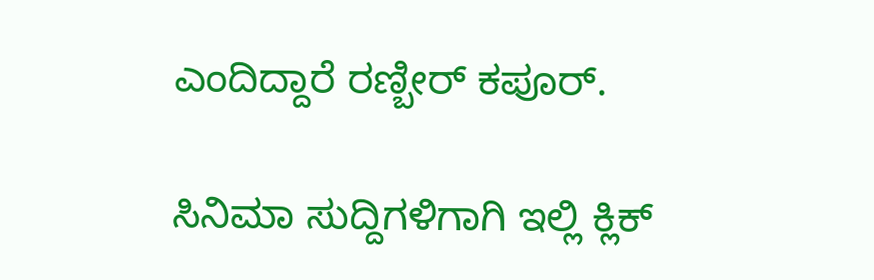ಎಂದಿದ್ದಾರೆ ರಣ್ಬೀರ್ ಕಪೂರ್.

ಸಿನಿಮಾ ಸುದ್ದಿಗಳಿಗಾಗಿ ಇಲ್ಲಿ ಕ್ಲಿಕ್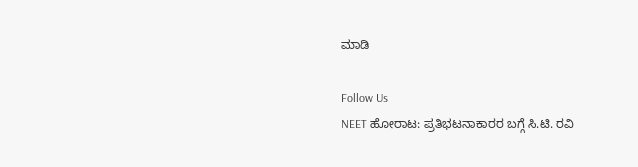ಮಾಡಿ

Follow Us
NEET ಹೋರಾಟ: ಪ್ರತಿಭಟನಾಕಾರರ ಬಗ್ಗೆ ಸಿ.ಟಿ. ರವಿ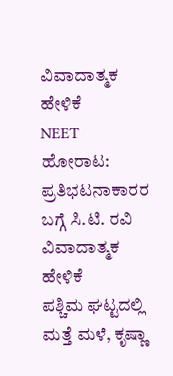ವಿವಾದಾತ್ಮಕ ಹೇಳಿಕೆ
NEET ಹೋರಾಟ: ಪ್ರತಿಭಟನಾಕಾರರ ಬಗ್ಗೆ ಸಿ.ಟಿ. ರವಿ ವಿವಾದಾತ್ಮಕ ಹೇಳಿಕೆ
ಪಶ್ಚಿಮ ಘಟ್ಟದಲ್ಲಿ ಮತ್ತೆ ಮಳೆ, ಕೃಷ್ಣಾ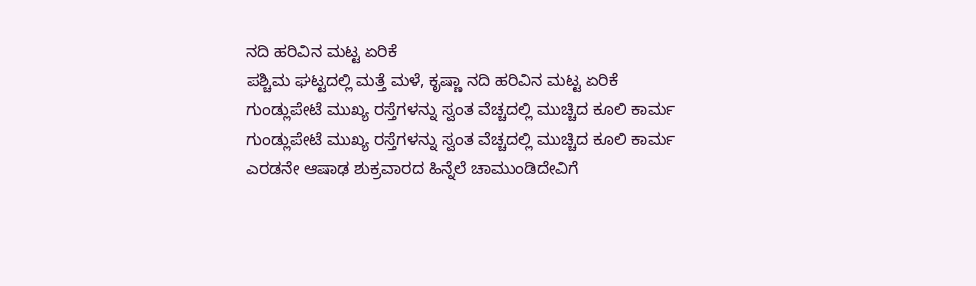ನದಿ ಹರಿವಿನ ಮಟ್ಟ ಏರಿಕೆ
ಪಶ್ಚಿಮ ಘಟ್ಟದಲ್ಲಿ ಮತ್ತೆ ಮಳೆ, ಕೃಷ್ಣಾ ನದಿ ಹರಿವಿನ ಮಟ್ಟ ಏರಿಕೆ
ಗುಂಡ್ಲುಪೇಟೆ ಮುಖ್ಯ ರಸ್ತೆಗಳನ್ನು ಸ್ವಂತ ವೆಚ್ಚದಲ್ಲಿ ಮುಚ್ಚಿದ ಕೂಲಿ ಕಾರ್ಮ
ಗುಂಡ್ಲುಪೇಟೆ ಮುಖ್ಯ ರಸ್ತೆಗಳನ್ನು ಸ್ವಂತ ವೆಚ್ಚದಲ್ಲಿ ಮುಚ್ಚಿದ ಕೂಲಿ ಕಾರ್ಮ
ಎರಡನೇ ಆಷಾಢ ಶುಕ್ರವಾರದ ಹಿನ್ನೆಲೆ ಚಾಮುಂಡಿದೇವಿಗೆ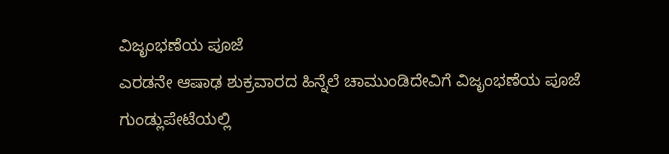ವಿಜೃಂಭಣೆಯ ಪೂಜೆ
ಎರಡನೇ ಆಷಾಢ ಶುಕ್ರವಾರದ ಹಿನ್ನೆಲೆ ಚಾಮುಂಡಿದೇವಿಗೆ ವಿಜೃಂಭಣೆಯ ಪೂಜೆ
ಗುಂಡ್ಲುಪೇಟೆಯಲ್ಲಿ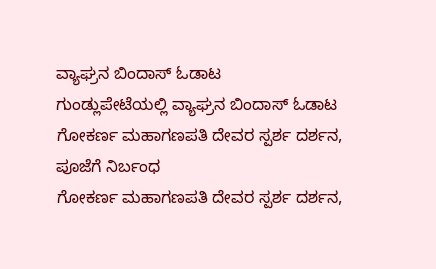ವ್ಯಾಘ್ರನ ಬಿಂದಾಸ್ ಓಡಾಟ
ಗುಂಡ್ಲುಪೇಟೆಯಲ್ಲಿ ವ್ಯಾಘ್ರನ ಬಿಂದಾಸ್ ಓಡಾಟ
ಗೋಕರ್ಣ ಮಹಾಗಣಪತಿ ದೇವರ ಸ್ಪರ್ಶ ದರ್ಶನ, ಪೂಜೆಗೆ ನಿರ್ಬಂಧ
ಗೋಕರ್ಣ ಮಹಾಗಣಪತಿ ದೇವರ ಸ್ಪರ್ಶ ದರ್ಶನ,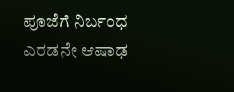ಪೂಜೆಗೆ ನಿರ್ಬಂಧ
ಎರಡನೇ ಆಷಾಢ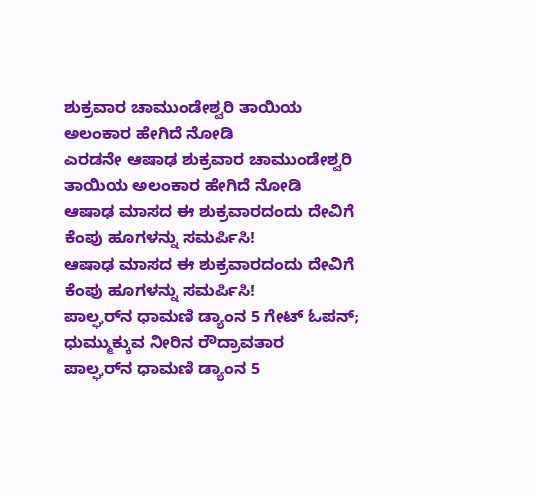ಶುಕ್ರವಾರ ಚಾಮುಂಡೇಶ್ವರಿ ತಾಯಿಯ ಅಲಂಕಾರ ಹೇಗಿದೆ ನೋಡಿ
ಎರಡನೇ ಆಷಾಢ ಶುಕ್ರವಾರ ಚಾಮುಂಡೇಶ್ವರಿ ತಾಯಿಯ ಅಲಂಕಾರ ಹೇಗಿದೆ ನೋಡಿ
ಆಷಾಢ ಮಾಸದ ಈ ಶುಕ್ರವಾರದಂದು ದೇವಿಗೆ ಕೆಂಪು ಹೂಗಳನ್ನು ಸಮರ್ಪಿಸಿ!
ಆಷಾಢ ಮಾಸದ ಈ ಶುಕ್ರವಾರದಂದು ದೇವಿಗೆ ಕೆಂಪು ಹೂಗಳನ್ನು ಸಮರ್ಪಿಸಿ!
ಪಾಲ್ಘರ್‌ನ ಧಾಮಣಿ ಡ್ಯಾಂನ 5 ಗೇಟ್ ಓಪನ್; ಧುಮ್ಮುಕ್ಕುವ ನೀರಿನ ರೌದ್ರಾವತಾರ
ಪಾಲ್ಘರ್‌ನ ಧಾಮಣಿ ಡ್ಯಾಂನ 5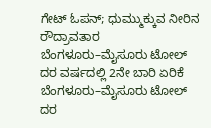ಗೇಟ್ ಓಪನ್; ಧುಮ್ಮುಕ್ಕುವ ನೀರಿನ ರೌದ್ರಾವತಾರ
ಬೆಂಗಳೂರು–ಮೈಸೂರು ಟೋಲ್ ದರ ವರ್ಷದಲ್ಲಿ 2ನೇ ಬಾರಿ ಏರಿಕೆ
ಬೆಂಗಳೂರು–ಮೈಸೂರು ಟೋಲ್ ದರ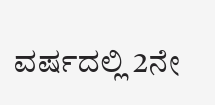ವರ್ಷದಲ್ಲಿ 2ನೇ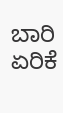ಬಾರಿ ಏರಿಕೆ